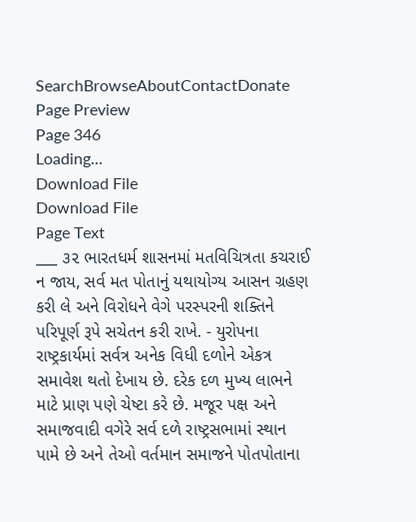SearchBrowseAboutContactDonate
Page Preview
Page 346
Loading...
Download File
Download File
Page Text
___ ૩૨ ભારતધર્મ શાસનમાં મતવિચિત્રતા કચરાઈ ન જાય, સર્વ મત પોતાનું યથાયોગ્ય આસન ગ્રહણ કરી લે અને વિરોધને વેગે પરસ્પરની શક્તિને પરિપૂર્ણ રૂપે સચેતન કરી રાખે. - યુરોપના રાષ્ટ્રકાર્યમાં સર્વત્ર અનેક વિધી દળોને એકત્ર સમાવેશ થતો દેખાય છે. દરેક દળ મુખ્ય લાભને માટે પ્રાણ પણે ચેષ્ટા કરે છે. મજૂર પક્ષ અને સમાજવાદી વગેરે સર્વ દળે રાષ્ટ્રસભામાં સ્થાન પામે છે અને તેઓ વર્તમાન સમાજને પોતપોતાના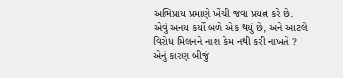અભિપ્રાય પ્રમાણે ખેંચી જવા પ્રયત્ન કરે છે. એવું અનય કર્યો બળે એક થયું છે, અને આટલે વિરોધ મિલનને નાશ કેમ નથી કરી નાખતે ? એનું કારણ બીજું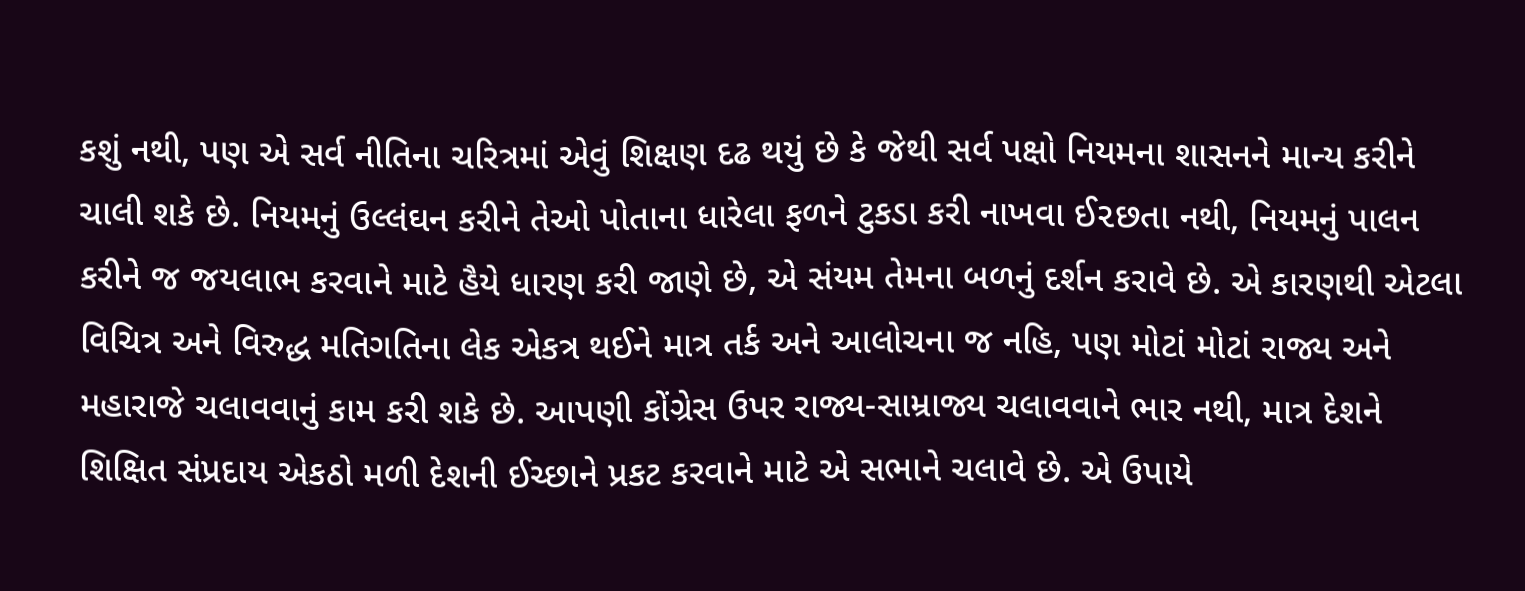કશું નથી, પણ એ સર્વ નીતિના ચરિત્રમાં એવું શિક્ષણ દઢ થયું છે કે જેથી સર્વ પક્ષો નિયમના શાસનને માન્ય કરીને ચાલી શકે છે. નિયમનું ઉલ્લંઘન કરીને તેઓ પોતાના ધારેલા ફળને ટુકડા કરી નાખવા ઈ૨છતા નથી, નિયમનું પાલન કરીને જ જયલાભ કરવાને માટે હૈયે ધારણ કરી જાણે છે, એ સંયમ તેમના બળનું દર્શન કરાવે છે. એ કારણથી એટલા વિચિત્ર અને વિરુદ્ધ મતિગતિના લેક એકત્ર થઈને માત્ર તર્ક અને આલોચના જ નહિ, પણ મોટાં મોટાં રાજ્ય અને મહારાજે ચલાવવાનું કામ કરી શકે છે. આપણી કોંગ્રેસ ઉપર રાજ્ય-સામ્રાજ્ય ચલાવવાને ભાર નથી, માત્ર દેશને શિક્ષિત સંપ્રદાય એકઠો મળી દેશની ઈચ્છાને પ્રકટ કરવાને માટે એ સભાને ચલાવે છે. એ ઉપાયે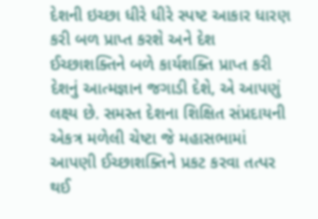દેશની ઇચ્છા ધીરે ધીરે સ્પષ્ટ આકાર ધારણ કરી બળ પ્રાપ્ત કરશે અને દેશ ઈચ્છાશક્તિને બળે કાર્યશક્તિ પ્રાપ્ત કરી દેશનું આત્મજ્ઞાન જગાડી દેશે, એ આપણું લક્ષ્ય છે. સમસ્ત દેશના શિક્ષિત સંપ્રદાયની એકત્ર મળેલી ચેષ્ટા જે મહાસભામાં આપણી ઈચ્છાશક્તિને પ્રકટ કરવા તત્પર થઈ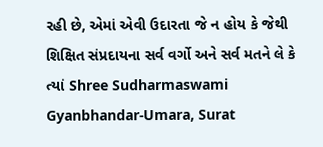રહી છે, એમાં એવી ઉદારતા જે ન હોય કે જેથી શિક્ષિત સંપ્રદાયના સર્વ વર્ગો અને સર્વ મતને લે કે ત્યાં Shree Sudharmaswami Gyanbhandar-Umara, Surat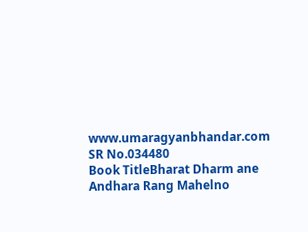www.umaragyanbhandar.com
SR No.034480
Book TitleBharat Dharm ane Andhara Rang Mahelno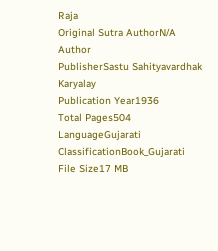Raja
Original Sutra AuthorN/A
Author
PublisherSastu Sahityavardhak Karyalay
Publication Year1936
Total Pages504
LanguageGujarati
ClassificationBook_Gujarati
File Size17 MB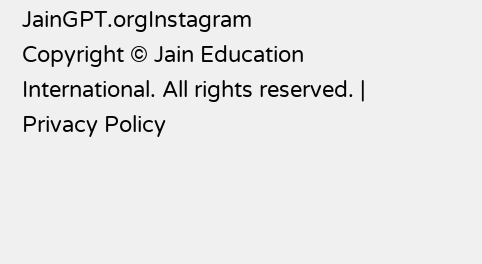JainGPT.orgInstagram
Copyright © Jain Education International. All rights reserved. | Privacy Policy